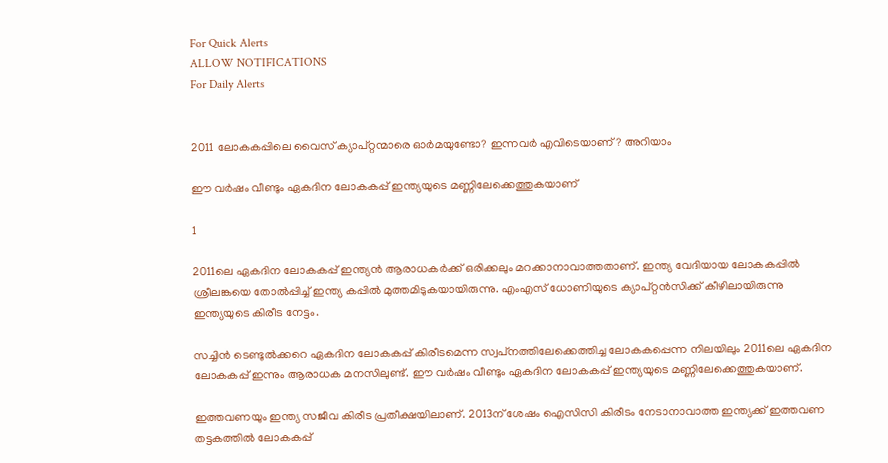For Quick Alerts
ALLOW NOTIFICATIONS
For Daily Alerts


2011 ലോകകപ്പിലെ വൈസ് ക്യാപ്റ്റന്മാരെ ഓര്‍മയുണ്ടോ? ഇന്നവര്‍ എവിടെയാണ്? അറിയാം

ഈ വര്‍ഷം വീണ്ടും ഏകദിന ലോകകപ്പ് ഇന്ത്യയുടെ മണ്ണിലേക്കെത്തുകയാണ്

1

2011ലെ ഏകദിന ലോകകപ്പ് ഇന്ത്യന്‍ ആരാധകര്‍ക്ക് ഒരിക്കലും മറക്കാനാവാത്തതാണ്. ഇന്ത്യ വേദിയായ ലോകകപ്പില്‍ ശ്രീലങ്കയെ തോല്‍പ്പിച്ച് ഇന്ത്യ കപ്പില്‍ മുത്തമിടുകയായിരുന്നു. എംഎസ് ധോണിയുടെ ക്യാപ്റ്റന്‍സിക്ക് കീഴിലായിരുന്നു ഇന്ത്യയുടെ കിരീട നേട്ടം.

സച്ചിന്‍ ടെണ്ടുല്‍ക്കറെ ഏകദിന ലോകകപ്പ് കിരീടമെന്ന സ്വപ്‌നത്തിലേക്കെത്തിച്ച ലോകകപ്പെന്ന നിലയിലും 2011ലെ ഏകദിന ലോകകപ്പ് ഇന്നും ആരാധക മനസിലുണ്ട്. ഈ വര്‍ഷം വീണ്ടും ഏകദിന ലോകകപ്പ് ഇന്ത്യയുടെ മണ്ണിലേക്കെത്തുകയാണ്.

ഇത്തവണയും ഇന്ത്യ സജീവ കിരീട പ്രതീക്ഷയിലാണ്. 2013ന് ശേഷം ഐസിസി കിരീടം നേടാനാവാത്ത ഇന്ത്യക്ക് ഇത്തവണ തട്ടകത്തില്‍ ലോകകപ്പ്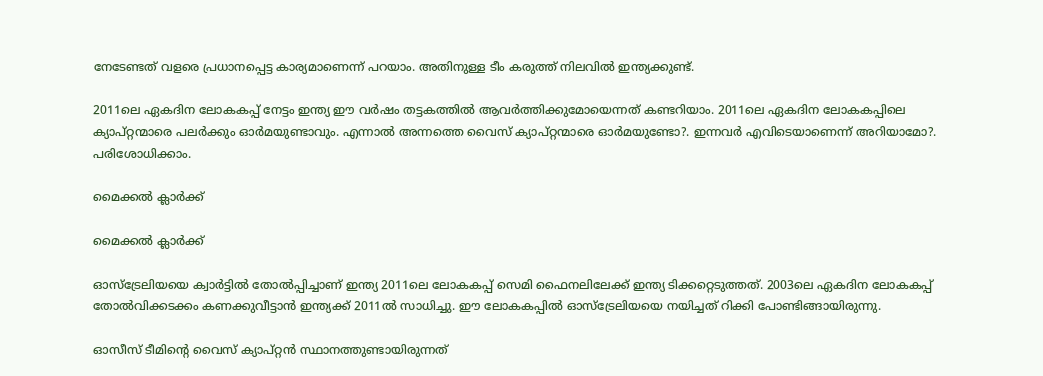നേടേണ്ടത് വളരെ പ്രധാനപ്പെട്ട കാര്യമാണെന്ന് പറയാം. അതിനുള്ള ടീം കരുത്ത് നിലവില്‍ ഇന്ത്യക്കുണ്ട്.

2011ലെ ഏകദിന ലോകകപ്പ് നേട്ടം ഇന്ത്യ ഈ വര്‍ഷം തട്ടകത്തില്‍ ആവര്‍ത്തിക്കുമോയെന്നത് കണ്ടറിയാം. 2011ലെ ഏകദിന ലോകകപ്പിലെ ക്യാപ്റ്റന്മാരെ പലര്‍ക്കും ഓര്‍മയുണ്ടാവും. എന്നാല്‍ അന്നത്തെ വൈസ് ക്യാപ്റ്റന്മാരെ ഓര്‍മയുണ്ടോ?. ഇന്നവര്‍ എവിടെയാണെന്ന് അറിയാമോ?. പരിശോധിക്കാം.

മൈക്കല്‍ ക്ലാര്‍ക്ക്

മൈക്കല്‍ ക്ലാര്‍ക്ക്

ഓസ്‌ട്രേലിയയെ ക്വാര്‍ട്ടില്‍ തോല്‍പ്പിച്ചാണ് ഇന്ത്യ 2011ലെ ലോകകപ്പ് സെമി ഫൈനലിലേക്ക് ഇന്ത്യ ടിക്കറ്റെടുത്തത്. 2003ലെ ഏകദിന ലോകകപ്പ് തോല്‍വിക്കടക്കം കണക്കുവീട്ടാന്‍ ഇന്ത്യക്ക് 2011ല്‍ സാധിച്ചു. ഈ ലോകകപ്പില്‍ ഓസ്‌ട്രേലിയയെ നയിച്ചത് റിക്കി പോണ്ടിങ്ങായിരുന്നു.

ഓസീസ് ടീമിന്റെ വൈസ് ക്യാപ്റ്റന്‍ സ്ഥാനത്തുണ്ടായിരുന്നത്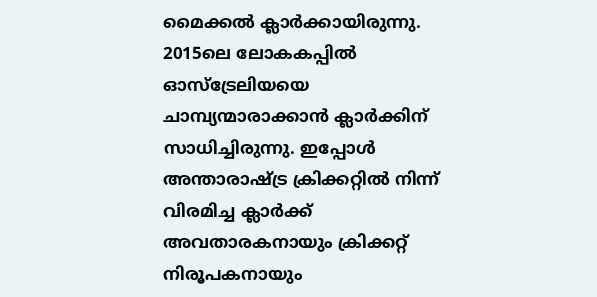മൈക്കല്‍ ക്ലാര്‍ക്കായിരുന്നു. 2015ലെ ലോകകപ്പില്‍ ഓസ്‌ട്രേലിയയെ ചാമ്പ്യന്മാരാക്കാന്‍ ക്ലാര്‍ക്കിന് സാധിച്ചിരുന്നു. ഇപ്പോള്‍ അന്താരാഷ്ട്ര ക്രിക്കറ്റില്‍ നിന്ന് വിരമിച്ച ക്ലാര്‍ക്ക് അവതാരകനായും ക്രിക്കറ്റ് നിരൂപകനായും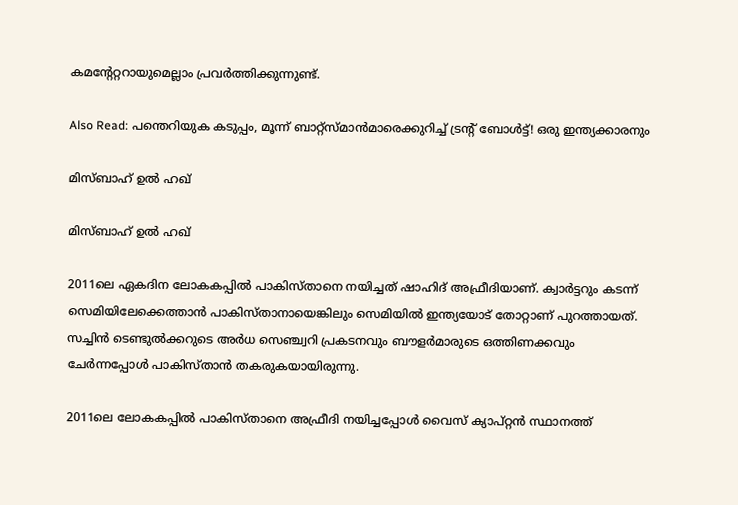കമന്റേറ്ററായുമെല്ലാം പ്രവര്‍ത്തിക്കുന്നുണ്ട്.

Also Read: പന്തെറിയുക കടുപ്പം, മൂന്ന് ബാറ്റ്‌സ്മാന്‍മാരെക്കുറിച്ച് ട്രന്റ് ബോള്‍ട്ട്! ഒരു ഇന്ത്യക്കാരനും

മിസ്ബാഹ് ഉല്‍ ഹഖ്

മിസ്ബാഹ് ഉല്‍ ഹഖ്

2011ലെ ഏകദിന ലോകകപ്പില്‍ പാകിസ്താനെ നയിച്ചത് ഷാഹിദ് അഫ്രീദിയാണ്. ക്വാര്‍ട്ടറും കടന്ന് സെമിയിലേക്കെത്താന്‍ പാകിസ്താനായെങ്കിലും സെമിയില്‍ ഇന്ത്യയോട് തോറ്റാണ് പുറത്തായത്. സച്ചിന്‍ ടെണ്ടുല്‍ക്കറുടെ അര്‍ധ സെഞ്ച്വറി പ്രകടനവും ബൗളര്‍മാരുടെ ഒത്തിണക്കവും ചേര്‍ന്നപ്പോള്‍ പാകിസ്താന്‍ തകരുകയായിരുന്നു.

2011ലെ ലോകകപ്പില്‍ പാകിസ്താനെ അഫ്രീദി നയിച്ചപ്പോള്‍ വൈസ് ക്യാപ്റ്റന്‍ സ്ഥാനത്ത്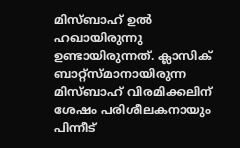മിസ്ബാഹ് ഉല്‍ ഹഖായിരുന്നു ഉണ്ടായിരുന്നത്. ക്ലാസിക് ബാറ്റ്‌സ്മാനായിരുന്ന മിസ്ബാഹ് വിരമിക്കലിന് ശേഷം പരിശീലകനായും പിന്നീട്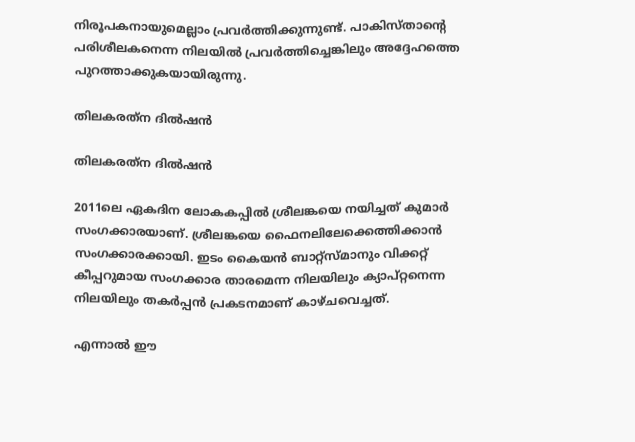നിരൂപകനായുമെല്ലാം പ്രവര്‍ത്തിക്കുന്നുണ്ട്. പാകിസ്താന്റെ പരിശീലകനെന്ന നിലയില്‍ പ്രവര്‍ത്തിച്ചെങ്കിലും അദ്ദേഹത്തെ പുറത്താക്കുകയായിരുന്നു.

തിലകരത്‌ന ദില്‍ഷന്‍

തിലകരത്‌ന ദില്‍ഷന്‍

2011ലെ ഏകദിന ലോകകപ്പില്‍ ശ്രീലങ്കയെ നയിച്ചത് കുമാര്‍ സംഗക്കാരയാണ്. ശ്രീലങ്കയെ ഫൈനലിലേക്കെത്തിക്കാന്‍ സംഗക്കാരക്കായി. ഇടം കൈയന്‍ ബാറ്റ്‌സ്മാനും വിക്കറ്റ് കീപ്പറുമായ സംഗക്കാര താരമെന്ന നിലയിലും ക്യാപ്റ്റനെന്ന നിലയിലും തകര്‍പ്പന്‍ പ്രകടനമാണ് കാഴ്ചവെച്ചത്.

എന്നാല്‍ ഈ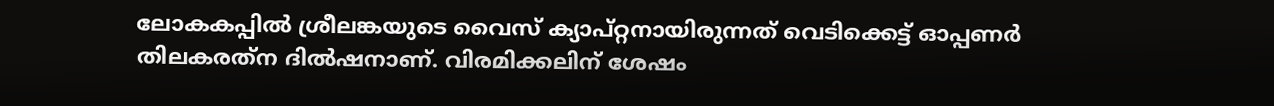ലോകകപ്പില്‍ ശ്രീലങ്കയുടെ വൈസ് ക്യാപ്റ്റനായിരുന്നത് വെടിക്കെട്ട് ഓപ്പണര്‍ തിലകരത്‌ന ദില്‍ഷനാണ്. വിരമിക്കലിന് ശേഷം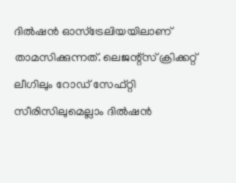ദില്‍ഷന്‍ ഓസ്‌ട്രേലിയയിലാണ് താമസിക്കുന്നത്. ലെജന്റ്‌സ് ക്രിക്കറ്റ് ലീഗിലും റോഡ് സേഫ്റ്റി സീരിസിലുമെല്ലാം ദില്‍ഷന്‍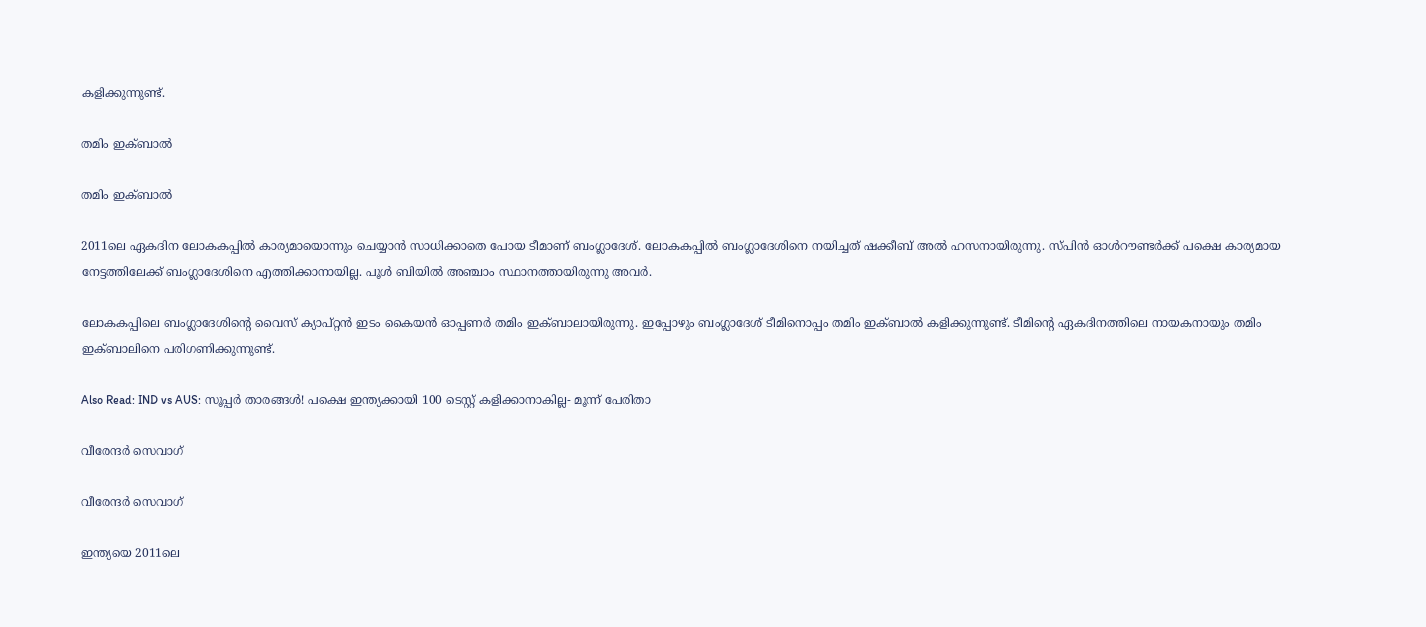കളിക്കുന്നുണ്ട്.

തമിം ഇക്ബാല്‍

തമിം ഇക്ബാല്‍

2011ലെ ഏകദിന ലോകകപ്പില്‍ കാര്യമായൊന്നും ചെയ്യാന്‍ സാധിക്കാതെ പോയ ടീമാണ് ബംഗ്ലാദേശ്. ലോകകപ്പില്‍ ബംഗ്ലാദേശിനെ നയിച്ചത് ഷക്കീബ് അല്‍ ഹസനായിരുന്നു. സ്പിന്‍ ഓള്‍റൗണ്ടര്‍ക്ക് പക്ഷെ കാര്യമായ നേട്ടത്തിലേക്ക് ബംഗ്ലാദേശിനെ എത്തിക്കാനായില്ല. പൂള്‍ ബിയില്‍ അഞ്ചാം സ്ഥാനത്തായിരുന്നു അവര്‍.

ലോകകപ്പിലെ ബംഗ്ലാദേശിന്റെ വൈസ് ക്യാപ്റ്റന്‍ ഇടം കൈയന്‍ ഓപ്പണര്‍ തമിം ഇക്ബാലായിരുന്നു. ഇപ്പോഴും ബംഗ്ലാദേശ് ടീമിനൊപ്പം തമിം ഇക്ബാല്‍ കളിക്കുന്നുണ്ട്. ടീമിന്റെ ഏകദിനത്തിലെ നായകനായും തമിം ഇക്ബാലിനെ പരിഗണിക്കുന്നുണ്ട്.

Also Read: IND vs AUS: സൂപ്പര്‍ താരങ്ങള്‍! പക്ഷെ ഇന്ത്യക്കായി 100 ടെസ്റ്റ് കളിക്കാനാകില്ല- മൂന്ന് പേരിതാ

വീരേന്ദര്‍ സെവാഗ്

വീരേന്ദര്‍ സെവാഗ്

ഇന്ത്യയെ 2011ലെ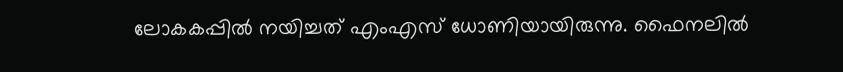ലോകകപ്പില്‍ നയിച്ചത് എംഎസ് ധോണിയായിരുന്നു. ഫൈനലില്‍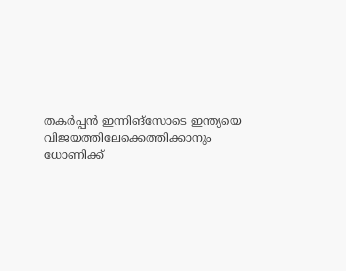തകര്‍പ്പന്‍ ഇന്നിങ്‌സോടെ ഇന്ത്യയെ വിജയത്തിലേക്കെത്തിക്കാനും ധോണിക്ക്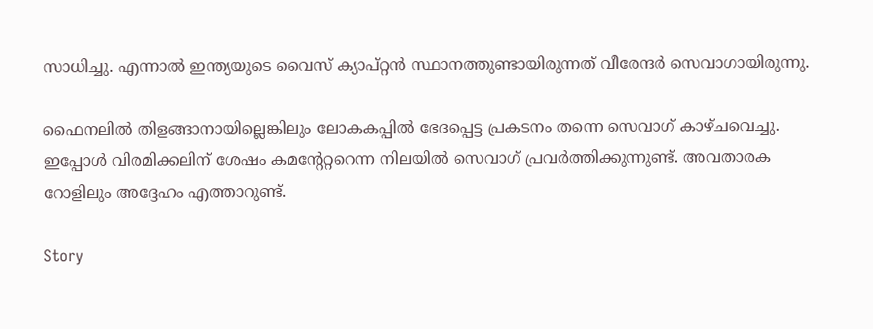സാധിച്ചു. എന്നാല്‍ ഇന്ത്യയുടെ വൈസ് ക്യാപ്റ്റന്‍ സ്ഥാനത്തുണ്ടായിരുന്നത് വീരേന്ദര്‍ സെവാഗായിരുന്നു.

ഫൈനലില്‍ തിളങ്ങാനായില്ലെങ്കിലും ലോകകപ്പില്‍ ഭേദപ്പെട്ട പ്രകടനം തന്നെ സെവാഗ് കാഴ്ചവെച്ചു. ഇപ്പോള്‍ വിരമിക്കലിന് ശേഷം കമന്റേറ്ററെന്ന നിലയില്‍ സെവാഗ് പ്രവര്‍ത്തിക്കുന്നുണ്ട്. അവതാരക റോളിലും അദ്ദേഹം എത്താറുണ്ട്.

Story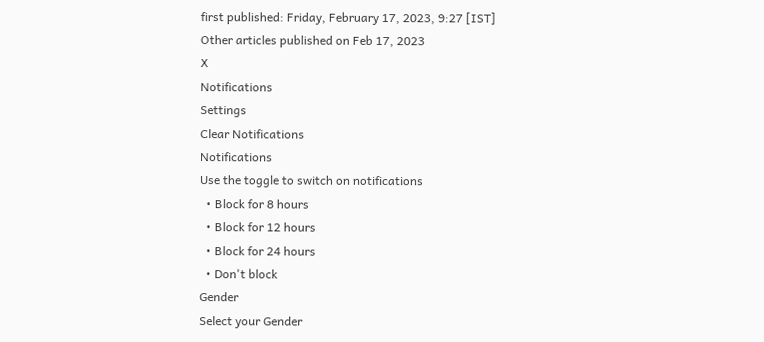first published: Friday, February 17, 2023, 9:27 [IST]
Other articles published on Feb 17, 2023
X
Notifications
Settings
Clear Notifications
Notifications
Use the toggle to switch on notifications
  • Block for 8 hours
  • Block for 12 hours
  • Block for 24 hours
  • Don't block
Gender
Select your Gender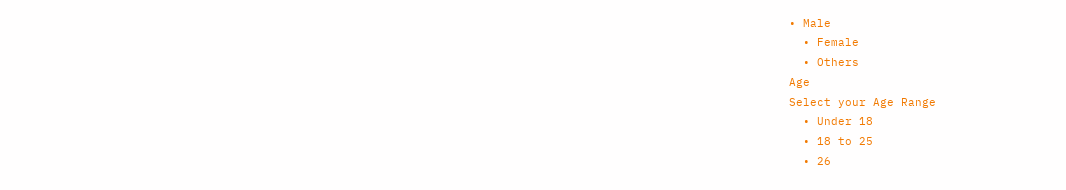• Male
  • Female
  • Others
Age
Select your Age Range
  • Under 18
  • 18 to 25
  • 26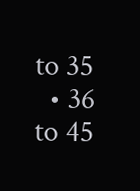to 35
  • 36 to 45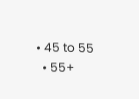• 45 to 55
  • 55+